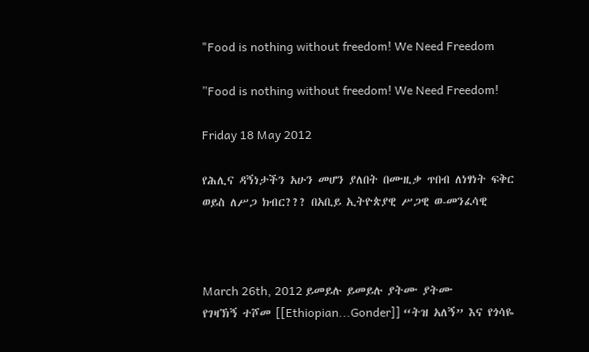"Food is nothing without freedom! We Need Freedom

”Food is nothing without freedom! We Need Freedom!

Friday 18 May 2012

የሕሊና ዳኝነታችን አሁን መሆን ያለበት በሙዚቃ ጥበብ ለነፃነት ፍቅር ወይስ ለሥጋ ክብር??? በአቢይ ኢትዮጵያዊ ሥጋዊ ወ-መንፈሳዊ



March 26th, 2012 ይመይሉ ይመይሉ ያትሙ ያትሙ
የገዛኽኝ ተሾመ [[Ethiopian...Gonder]] “ትዝ አለኝ” እና የጎሳዬ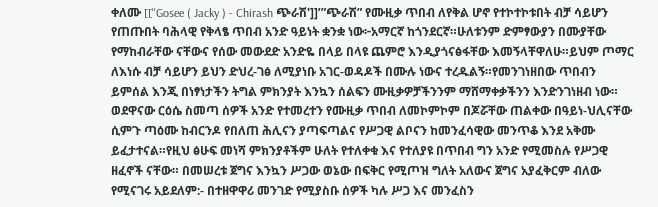ቀለሙ [[''Gosee ( Jacky ) - Chirash ጭራሽ']]’”ጭራሽ” የሙዚቃ ጥበብ ለየቅል ሆኖ የተኮተኮቱበት ብቻ ሳይሆን የጠጡበት ባሕላዊ የቅላፄ ጥበብ አንድ ዓይነት ቋንቋ ነው፦አማርኛ ከጎንደርኛ።ሁለቱንም ድምፃውያን በሙያቸው የማከብራቸው ናቸውና የሰው መውደድ አንድዬ በላይ በላዩ ጨምሮ እንዲያጎናፅፋቸው እመኝላቸዋለሁ።ይህም ጦማር ለእነሱ ብቻ ሳይሆን ይህን ድህረ-ገፅ ለሚያነቡ አገር-ወዳዶች በሙሉ ነውና ተረዱልኝ።የመንገነዘበው ጥበብን ይምሰል እንጂ በነፃነታችን ትግል ምክንያት እንኳን ሰልፍን ሙዚቃዎቻችንንም ማሸማቀቃችንን እንድንገነዘብ ነው።
ወደዋናው ርዕሴ ስመጣ ሰዎች አንድ የተመረተን የሙዚቃ ጥበብ ለመኮምኮም በጆሯቸው ጠልቀው በዓይነ-ህሊናቸው ሲምጉ ጣዕሙ ከብርንዶ የበለጠ ሕሊናን ያጣፍጣልና የሥጋዊ ልቦናን ከመንፈሳዊው መንጥቆ እንደ አቅሙ ይፈታተናል።የዚህ ፅሁፍ መነሻ ምክንያቶችም ሁለት የተለቀቁ እና የተለያዩ በጥበብ ግን አንድ የሚመስሉ የሥጋዊ ዘፈኖች ናቸው። በመሠረቱ ጀግና እንኳን ሥጋው ወኔው በፍቅር የሚጦዝ ግለት አለውና ጀግና አያፈቅርም ብለው የሚናገሩ አይደለም:- በተዘዋዋሪ መንገድ የሚያስቡ ሰዎች ካሉ ሥጋ እና መንፈስን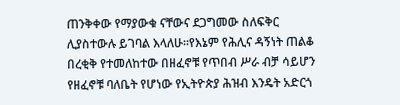ጠንቅቀው የማያውቁ ናቸውና ደጋግመው ስለፍቅር ሊያስተውሉ ይገባል እላለሁ።የእኔም የሕሊና ዳኝነት ጠልቆ በረቂቅ የተመለከተው በዘፈኖቹ የጥበብ ሥራ ብቻ ሳይሆን የዘፈኖቹ ባለቤት የሆነው የኢትዮጵያ ሕዝብ እንዴት አድርጎ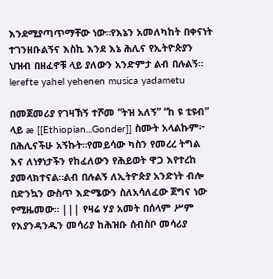እንደሚያጣጥማቸው ነው።የእኔን አመለካከት በቀናነት ተገንዘቡልኝና እስኪ እንደ እኔ ሕሊና የኢትዮጵያን ህዝብ በዘፈኖቹ ላይ ያለውን አንድምታ ልብ በሉልኝ።                                                lerefte yahel yehenen musica yadametu

በመጀመሪያ የገዛኽኝ ተሾመ “ትዝ አለኝ” “ከ ዩ ቲዩብ” ላይ æ [[Ethiopian...Gonder]] ስሙት አላልኩም፦ በሕሊናችሁ አኝኩት።የመይሳው ካስን የመረረ ትግል እና ለነፃነታችን የከፈለውን የሕይወት ዋጋ እየተረከ ያመላክተናል።ልብ በሉልኝ ለኢትዮጵያ አንድነት ብሎ በድንኳን ውስጥ እድሜውን ስለአሳለፈው ጀግና ነው የሚዜመው። ||| የዛሬ ሃያ አመት በሰላም ሥም የእያንዳንዱን መሳሪያ ከሕዝቡ ሰብስቦ መሳሪያ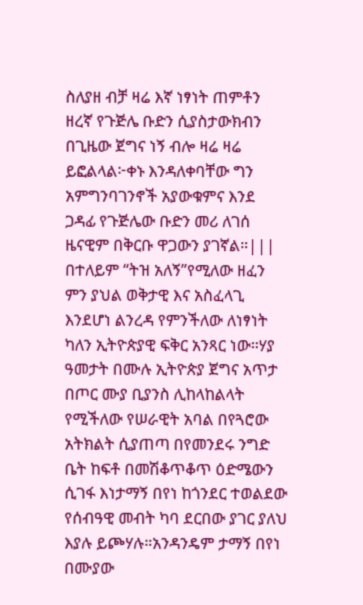ስለያዘ ብቻ ዛሬ እኛ ነፃነት ጠምቶን ዘረኛ የጉጅሌ ቡድን ሲያስታውክብን በጊዜው ጀግና ነኝ ብሎ ዛሬ ዛሬ ይፎልላል፦ቀኑ እንዳለቀባቸው ግን አምግንባገንኖች አያውቁምና እንደ ጋዳፊ የጉጅሌው ቡድን መሪ ለገሰ ዜናዊም በቅርቡ ዋጋውን ያገኛል።|||
በተለይም “ትዝ አለኝ”የሚለው ዘፈን ምን ያህል ወቅታዊ እና አስፈላጊ እንደሆነ ልንረዳ የምንችለው ለነፃነት ካለን ኢትዮጵያዊ ፍቅር አንጻር ነው።ሃያ ዓመታት በሙሉ ኢትዮጵያ ጀግና አጥታ በጦር ሙያ ቢያንስ ሊከላከልላት የሚችለው የሠራዊት አባል በየጓሮው አትክልት ሲያጠጣ በየመንደሩ ንግድ ቤት ከፍቶ በመሽቆጥቆጥ ዕድሜውን ሲገፋ እነታማኝ በየነ ከጎንደር ተወልደው የሰብዓዊ መብት ካባ ደርበው ያገር ያለህ እያሉ ይጮሃሉ።አንዳንዴም ታማኝ በየነ በሙያው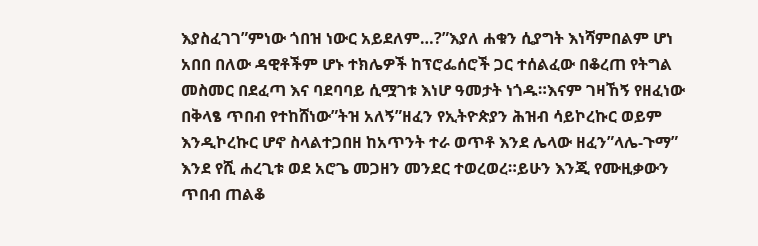እያስፈገገ”ምነው ጎበዝ ነውር አይደለም…?”እያለ ሐቁን ሲያግት እነሻምበልም ሆነ አበበ በለው ዳዊቶችም ሆኑ ተክሌዎች ከፕሮፌሰሮች ጋር ተሰልፈው በቆረጠ የትግል መስመር በደፈጣ እና ባደባባይ ሲሟገቱ እነሆ ዓመታት ነጎዱ።እናም ገዛኸኝ የዘፈነው በቅላፄ ጥበብ የተከሸነው”ትዝ አለኝ”ዘፈን የኢትዮጵያን ሕዝብ ሳይኮረኩር ወይም እንዲኮረኩር ሆኖ ስላልተጋበዘ ከአጥንት ተራ ወጥቶ እንደ ሌላው ዘፈን”ላሌ-ጉማ” እንደ የሺ ሐረጊቱ ወደ አሮጌ መጋዘን መንደር ተወረወረ።ይሁን እንጂ የሙዚቃውን ጥበብ ጠልቆ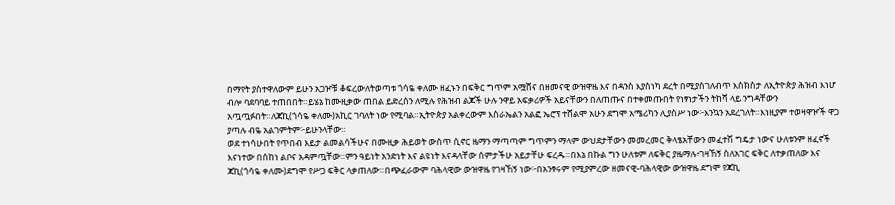በማየት ያስተዋለውም ይሁን አጋዦቹ ቆፍረውለትወጣቱ ጎሳዬ ቀለሙ ዘፈኑን በፍቅር ግጥም አሟሸና በዘመናዊ ውዝዋዜ እና በዳንስ እያስነካ ደረት በሚያስገለብጥ እስክስታ ለኢትዮጵያ ሕዝብ እነሆ ብሎ ባደባባይ ተጠበበት።ይሄኔ ከሙዚቃው ጠበል ይድረሰን ለሚሉ የሕዝብ ልጆች ሁሉ ንዋይ አፍቃሪዎች አይናቸውን በለጠጡና በተቀመጡበት የነፃነታችን ትከሻ ላይ ንግዳቸውን አጧጧፉበት።ለጃኪ(ጎሳዬ ቀለሙ)አኪር ገባለት ነው የሚባል።ኢትዮጵያ አልቀረውም እስራኤልን አልፎ ኤሮፕ ተሸልሞ አሁን ደግሞ አሜሪካን ሊያስሥ ነው፦እንኳን አደረገለት።እነዚያም ተወዛዋዦች ዋጋ ያጣሉ ብዬ አልገምትም፦ይሁንላቸው።
ወደ ተነሳሁበት የጥበብ እይታ ልመልሳችሁና በሙዚቃ ሕይወት ውስጥ ሲኖር ዜማን ማጣጣም ግጥምን ማላም ውህደታቸውን መመረመር ቅላፄአቸውን መፈተሽ ግዴታ ነውና ሁለቱንም ዘፈኖች እናነተው በሰከነ ልቦና አዳምጧቸው።ምን ዓይነት አንድነት እና ልዩነት እናዳላቸው ሰምታችሁ አይታቸሁ ፍረዱ።በእኔ በኩል ግን ሁለቱም ለፍቅር ያዜማሉ፥ገዛኸኝ ስለአገር ፍቅር ለተቃጠለው እና ጃኪ(ጎሳዬ ቀለሙ)ደግሞ የሥጋ ፍቅር ላቃጠለው።በጭፈራውም ባሕላዊው ውዝዋዜ የገዛኸኝ ነው፦በአንፃሩም የሚያምረው ዘመናዊ-ባሕላዊው ውዝዋዜ ደግሞ የጃኪ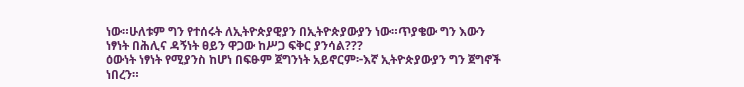ነው።ሁለቱም ግን የተሰሩት ለኢትዮጵያዊያን በኢትዮጵያውያን ነው።ጥያቄው ግን እውን ነፃነት በሕሊና ዳኝነት ፀይን ዋጋው ከሥጋ ፍቅር ያንሳል???
ዕውነት ነፃነት የሚያንስ ከሆነ በፍፁም ጀግንነት አይኖርም፦እኛ ኢትዮጵያውያን ግን ጀግኖች ነበረን።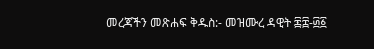መረጃችን መጽሐፍ ቅዱስ:- መዝሙረ ዳዊት ፷፰-፴፩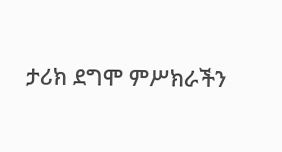ታሪክ ደግሞ ምሥክራችን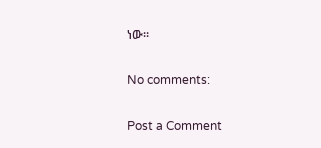ነው።

No comments:

Post a Comment